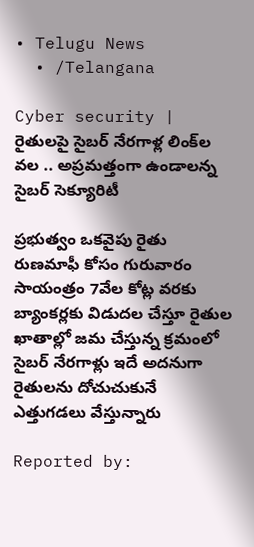• Telugu News
  • /Telangana

Cyber security | రైతులపై సైబర్ నేరగాళ్ల లింక్‌ల వల .. అప్రమత్తంగా ఉండాలన్న సైబర్ సెక్యూరిటీ

ప్రభుత్వం ఒకవైపు రైతు రుణమాఫీ కోసం గురువారం సాయంత్రం 7వేల కోట్ల వరకు బ్యాంకర్లకు విడుదల చేస్తూ రైతుల ఖాతాల్లో జమ చేస్తున్న క్రమంలో సైబర్ నేరగాళ్లు ఇదే అదనుగా రైతులను దోచుచుకునే ఎత్తుగడలు వేస్తున్నారు

Reported by: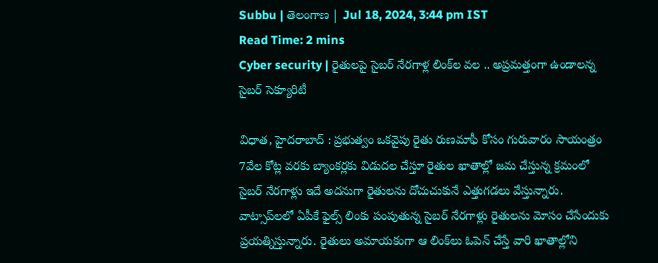Subbu | తెలంగాణ‌ | Jul 18, 2024, 3:44 pm IST
Read Time: 2 mins
Cyber security | రైతులపై సైబర్ నేరగాళ్ల లింక్‌ల వల .. అప్రమత్తంగా ఉండాలన్న సైబర్ సెక్యూరిటీ

విధాత, హైదరాబాద్ : ప్రభుత్వం ఒకవైపు రైతు రుణమాఫీ కోసం గురువారం సాయంత్రం 7వేల కోట్ల వరకు బ్యాంకర్లకు విడుదల చేస్తూ రైతుల ఖాతాల్లో జమ చేస్తున్న క్రమంలో సైబర్ నేరగాళ్లు ఇదే అదనుగా రైతులను దోచుచుకునే ఎత్తుగడలు వేస్తున్నారు. వాట్సాప్‌లలో ఏపీకే ఫైల్స్‌ లింకు పంపుతున్న సైబర్ నేరగాళ్లు రైతులను మోసం చేసేందుకు ప్రయత్నిస్తున్నారు. రైతులు అమాయకంగా ఆ లింక్‌లు ఓపెన్ చేస్తే వారి ఖాతాల్లోని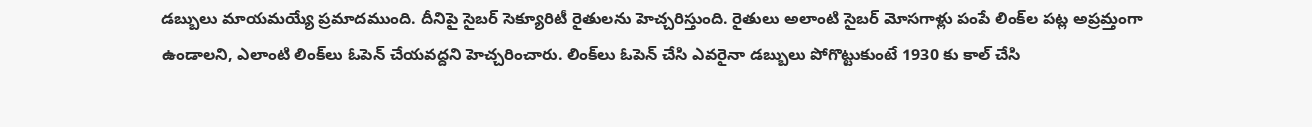డబ్బులు మాయమయ్యే ప్రమాదముంది. దీనిపై సైబర్ సెక్యూరిటీ రైతులను హెచ్చరిస్తుంది. రైతులు అలాంటి సైబర్ మోసగాళ్లు పంపే లింక్‌ల పట్ల అప్రమ్తంగా ఉండాలని, ఎలాంటి లింక్‌లు ఓపెన్ చేయవద్దని హెచ్చరించారు. లింక్‌లు ఓపెన్ చేసి ఎవరైనా డబ్బులు పోగొట్టుకుంటే 1930 కు కాల్ చేసి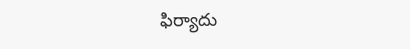ఫిర్యాదు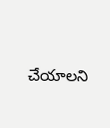చేయాలని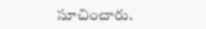సూచించారు.